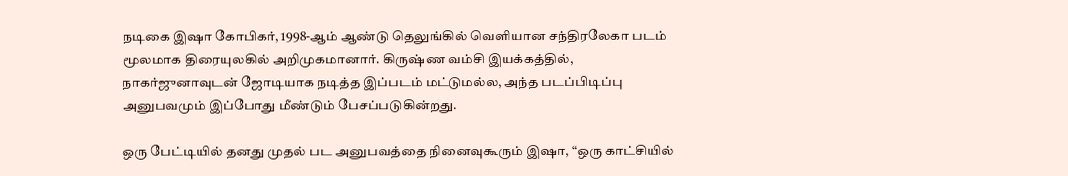நடிகை இஷா கோபிகர், 1998-ஆம் ஆண்டு தெலுங்கில் வெளியான சந்திரலேகா படம் மூலமாக திரையுலகில் அறிமுகமானார். கிருஷ்ண வம்சி இயக்கத்தில், நாகர்ஜுனாவுடன் ஜோடியாக நடித்த இப்படம் மட்டுமல்ல, அந்த படப்பிடிப்பு அனுபவமும் இப்போது மீண்டும் பேசப்படுகின்றது.

ஒரு பேட்டியில் தனது முதல் பட அனுபவத்தை நினைவுகூரும் இஷா, “ஒரு காட்சியில்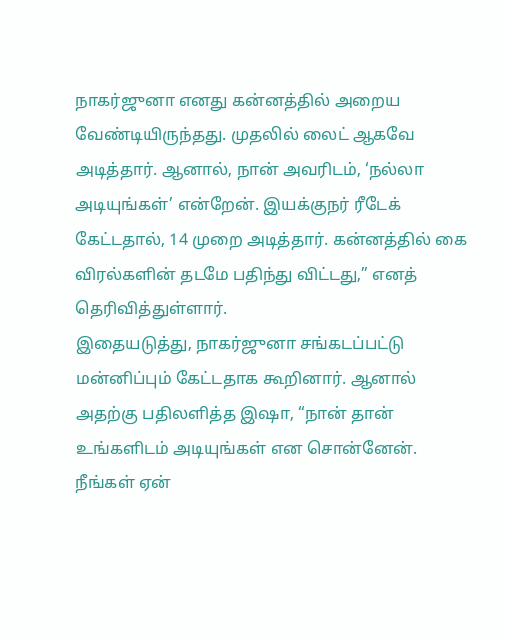நாகர்ஜுனா எனது கன்னத்தில் அறைய வேண்டியிருந்தது. முதலில் லைட் ஆகவே அடித்தார். ஆனால், நான் அவரிடம், ‘நல்லா அடியுங்கள்’ என்றேன். இயக்குநர் ரீடேக் கேட்டதால், 14 முறை அடித்தார். கன்னத்தில் கை விரல்களின் தடமே பதிந்து விட்டது,” எனத் தெரிவித்துள்ளார்.
இதையடுத்து, நாகர்ஜுனா சங்கடப்பட்டு மன்னிப்பும் கேட்டதாக கூறினார். ஆனால் அதற்கு பதிலளித்த இஷா, “நான் தான் உங்களிடம் அடியுங்கள் என சொன்னேன். நீங்கள் ஏன்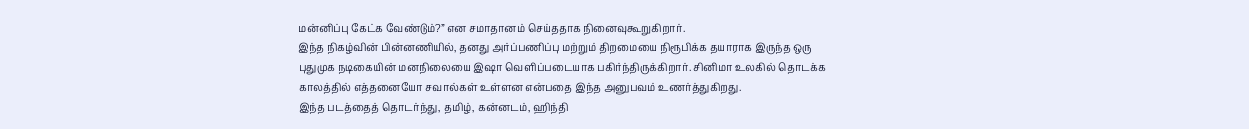மன்னிப்பு கேட்க வேண்டும்?” என சமாதானம் செய்ததாக நினைவுகூறுகிறார்.
இந்த நிகழ்வின் பின்னணியில், தனது அர்ப்பணிப்பு மற்றும் திறமையை நிரூபிக்க தயாராக இருந்த ஒரு புதுமுக நடிகையின் மனநிலையை இஷா வெளிப்படையாக பகிர்ந்திருக்கிறார். சினிமா உலகில் தொடக்க காலத்தில் எத்தனையோ சவால்கள் உள்ளன என்பதை இந்த அனுபவம் உணர்த்துகிறது.
இந்த படத்தைத் தொடர்ந்து, தமிழ், கன்னடம், ஹிந்தி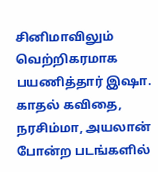சினிமாவிலும் வெற்றிகரமாக பயணித்தார் இஷா. காதல் கவிதை, நரசிம்மா, அயலான் போன்ற படங்களில்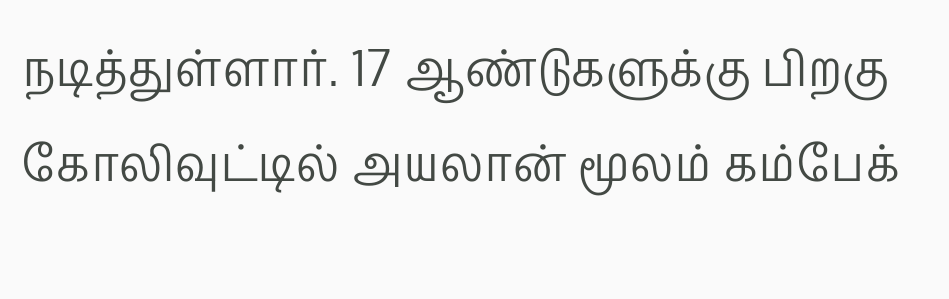நடித்துள்ளார். 17 ஆண்டுகளுக்கு பிறகு கோலிவுட்டில் அயலான் மூலம் கம்பேக்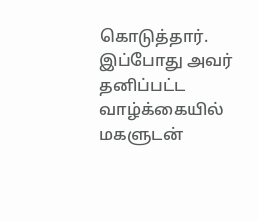கொடுத்தார். இப்போது அவர் தனிப்பட்ட வாழ்க்கையில் மகளுடன்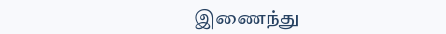இணைந்து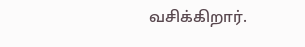வசிக்கிறார்.